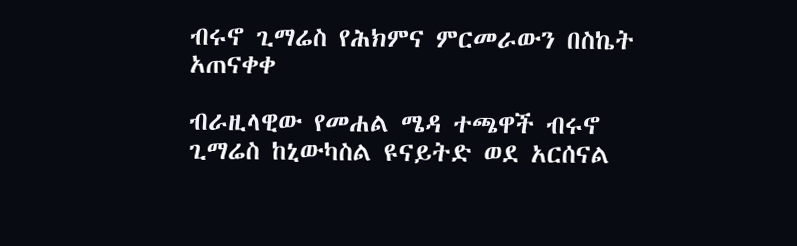ብሩኖ ጊማሬስ የሕክምና ምርመራውን በስኬት አጠናቀቀ

ብራዚላዊው የመሐል ሜዳ ተጫዋች ብሩኖ ጊማሬስ ከኒውካስል ዩናይትድ ወደ አርሰናል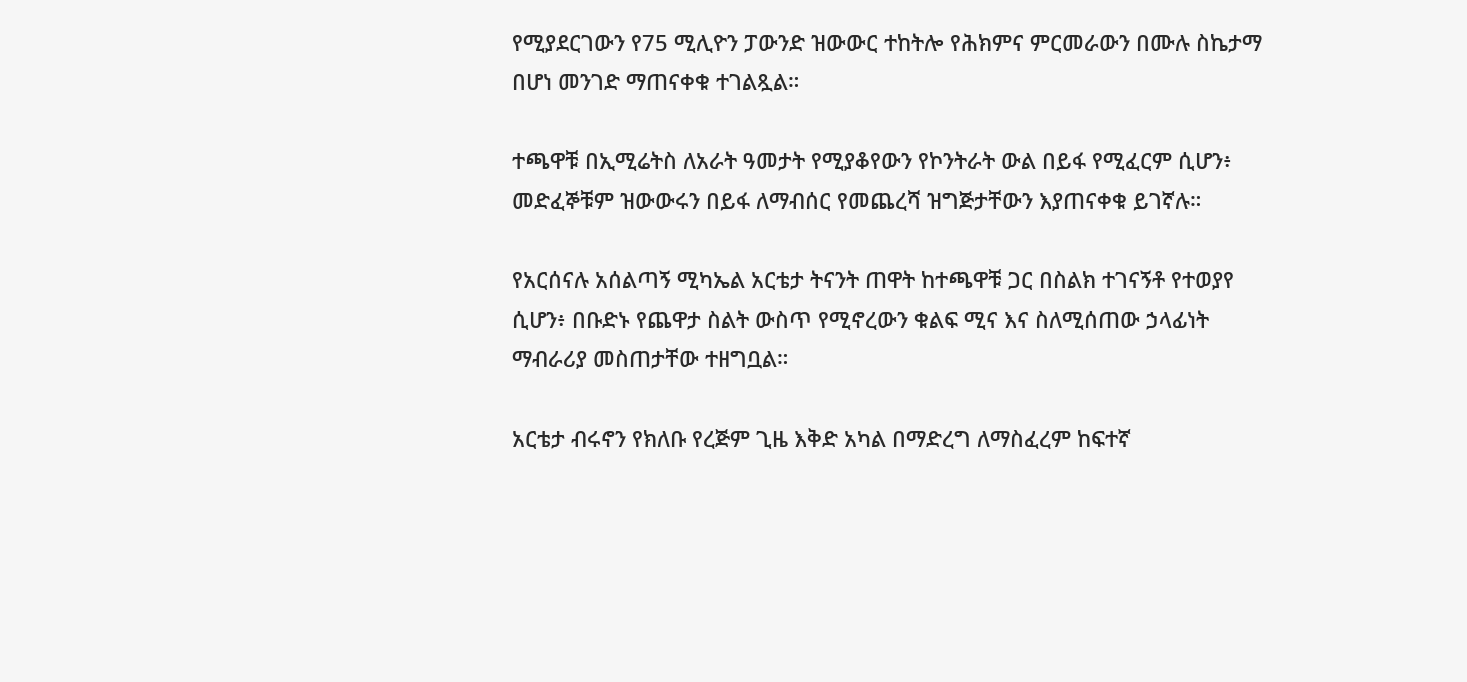የሚያደርገውን የ75 ሚሊዮን ፓውንድ ዝውውር ተከትሎ የሕክምና ምርመራውን በሙሉ ስኬታማ በሆነ መንገድ ማጠናቀቁ ተገልጿል።

ተጫዋቹ በኢሚሬትስ ለአራት ዓመታት የሚያቆየውን የኮንትራት ውል በይፋ የሚፈርም ሲሆን፥ መድፈኞቹም ዝውውሩን በይፋ ለማብሰር የመጨረሻ ዝግጅታቸውን እያጠናቀቁ ይገኛሉ።

የአርሰናሉ አሰልጣኝ ሚካኤል አርቴታ ትናንት ጠዋት ከተጫዋቹ ጋር በስልክ ተገናኝቶ የተወያየ ሲሆን፥ በቡድኑ የጨዋታ ስልት ውስጥ የሚኖረውን ቁልፍ ሚና እና ስለሚሰጠው ኃላፊነት ማብራሪያ መስጠታቸው ተዘግቧል።

አርቴታ ብሩኖን የክለቡ የረጅም ጊዜ እቅድ አካል በማድረግ ለማስፈረም ከፍተኛ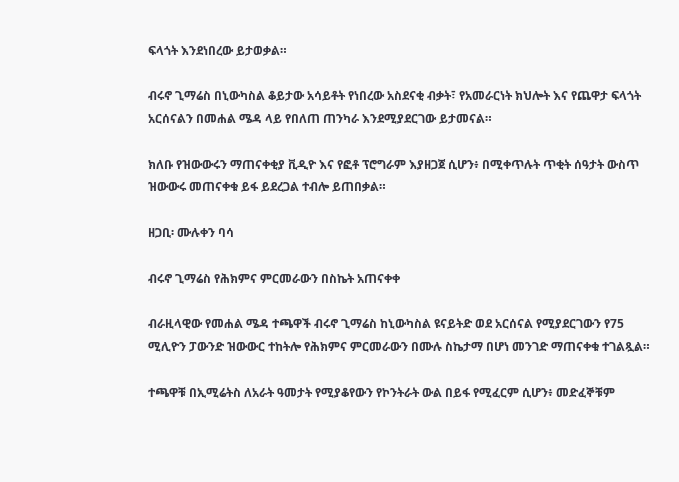ፍላጎት እንደነበረው ይታወቃል።

ብሩኖ ጊማሬስ በኒውካስል ቆይታው አሳይቶት የነበረው አስደናቂ ብቃት፣ የአመራርነት ክህሎት እና የጨዋታ ፍላጎት አርሰናልን በመሐል ሜዳ ላይ የበለጠ ጠንካራ እንደሚያደርገው ይታመናል።

ክለቡ የዝውውሩን ማጠናቀቂያ ቪዲዮ እና የፎቶ ፕሮግራም እያዘጋጀ ሲሆን፥ በሚቀጥሉት ጥቂት ሰዓታት ውስጥ ዝውውሩ መጠናቀቁ ይፋ ይደረጋል ተብሎ ይጠበቃል።

ዘጋቢ፡ ሙሉቀን ባሳ

ብሩኖ ጊማሬስ የሕክምና ምርመራውን በስኬት አጠናቀቀ

ብራዚላዊው የመሐል ሜዳ ተጫዋች ብሩኖ ጊማሬስ ከኒውካስል ዩናይትድ ወደ አርሰናል የሚያደርገውን የ75 ሚሊዮን ፓውንድ ዝውውር ተከትሎ የሕክምና ምርመራውን በሙሉ ስኬታማ በሆነ መንገድ ማጠናቀቁ ተገልጿል።

ተጫዋቹ በኢሚሬትስ ለአራት ዓመታት የሚያቆየውን የኮንትራት ውል በይፋ የሚፈርም ሲሆን፥ መድፈኞቹም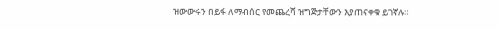ዝውውሩን በይፋ ለማብሰር የመጨረሻ ዝግጅታቸውን እያጠናቀቁ ይገኛሉ።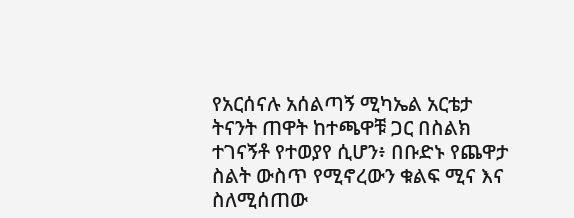የአርሰናሉ አሰልጣኝ ሚካኤል አርቴታ ትናንት ጠዋት ከተጫዋቹ ጋር በስልክ ተገናኝቶ የተወያየ ሲሆን፥ በቡድኑ የጨዋታ ስልት ውስጥ የሚኖረውን ቁልፍ ሚና እና ስለሚሰጠው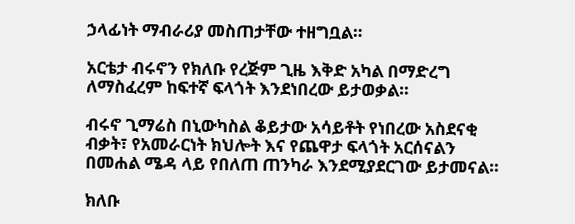ኃላፊነት ማብራሪያ መስጠታቸው ተዘግቧል።

አርቴታ ብሩኖን የክለቡ የረጅም ጊዜ እቅድ አካል በማድረግ ለማስፈረም ከፍተኛ ፍላጎት እንደነበረው ይታወቃል።

ብሩኖ ጊማሬስ በኒውካስል ቆይታው አሳይቶት የነበረው አስደናቂ ብቃት፣ የአመራርነት ክህሎት እና የጨዋታ ፍላጎት አርሰናልን በመሐል ሜዳ ላይ የበለጠ ጠንካራ እንደሚያደርገው ይታመናል።

ክለቡ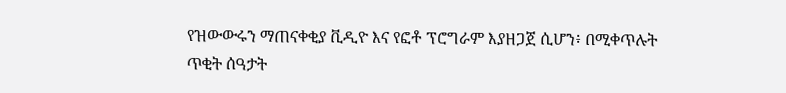የዝውውሩን ማጠናቀቂያ ቪዲዮ እና የፎቶ ፕሮግራም እያዘጋጀ ሲሆን፥ በሚቀጥሉት ጥቂት ሰዓታት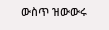ውስጥ ዝውውሩ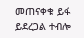መጠናቀቁ ይፋ ይደረጋል ተብሎ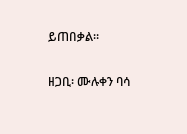ይጠበቃል።

ዘጋቢ፡ ሙሉቀን ባሳ